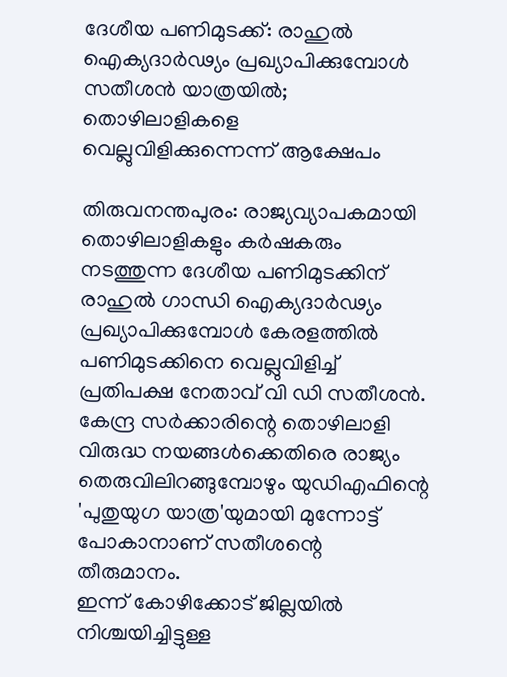ദേശീയ പണിമുടക്ക്: രാഹുൽ ഐക്യദാർഢ്യം പ്രഖ്യാപിക്കുമ്പോൾ സതീശൻ യാത്രയിൽ; തൊഴിലാളികളെ വെല്ലുവിളിക്കുന്നെന്ന് ആക്ഷേപം

തിരുവനന്തപുരം: രാജ്യവ്യാപകമായി തൊഴിലാളികളും കർഷകരും നടത്തുന്ന ദേശീയ പണിമുടക്കിന് രാഹുൽ ഗാന്ധി ഐക്യദാർഢ്യം പ്രഖ്യാപിക്കുമ്പോൾ കേരളത്തിൽ പണിമുടക്കിനെ വെല്ലുവിളിച്ച് പ്രതിപക്ഷ നേതാവ് വി ഡി സതീശൻ.
കേന്ദ്ര സർക്കാരിന്റെ തൊഴിലാളി വിരുദ്ധ നയങ്ങൾക്കെതിരെ രാജ്യം തെരുവിലിറങ്ങുമ്പോഴും യുഡിഎഫിന്റെ 'പുതുയുഗ യാത്ര'യുമായി മുന്നോട്ട് പോകാനാണ് സതീശന്റെ തീരുമാനം.
ഇന്ന് കോഴിക്കോട് ജില്ലയിൽ നിശ്ചയിച്ചിട്ടുള്ള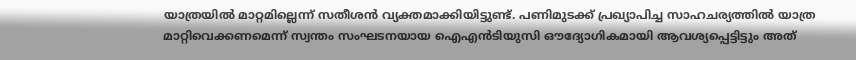യാത്രയിൽ മാറ്റമില്ലെന്ന് സതീശൻ വ്യക്തമാക്കിയിട്ടുണ്ട്. പണിമുടക്ക് പ്രഖ്യാപിച്ച സാഹചര്യത്തിൽ യാത്ര മാറ്റിവെക്കണമെന്ന് സ്വന്തം സംഘടനയായ ഐഎൻടിയുസി ഔദ്യോഗികമായി ആവശ്യപ്പെട്ടിട്ടും അത്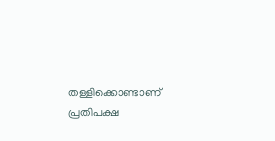തള്ളിക്കൊണ്ടാണ് പ്രതിപക്ഷ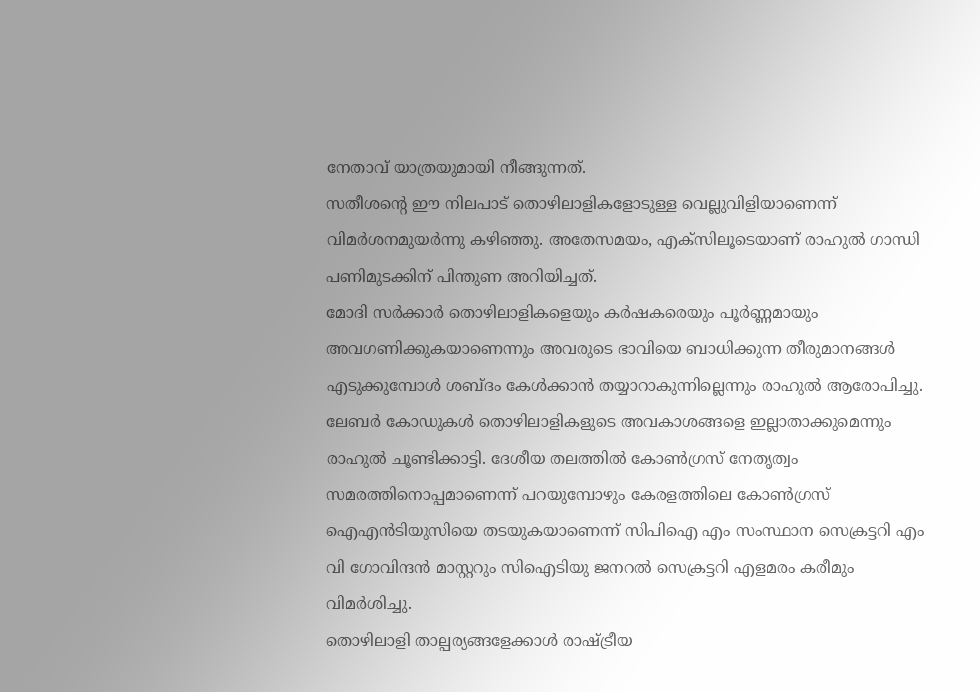നേതാവ് യാത്രയുമായി നീങ്ങുന്നത്.
സതീശന്റെ ഈ നിലപാട് തൊഴിലാളികളോടുള്ള വെല്ലുവിളിയാണെന്ന് വിമർശനമുയർന്നു കഴിഞ്ഞു. അതേസമയം, എക്സിലൂടെയാണ് രാഹുൽ ഗാന്ധി പണിമുടക്കിന് പിന്തുണ അറിയിച്ചത്.
മോദി സർക്കാർ തൊഴിലാളികളെയും കർഷകരെയും പൂർണ്ണമായും അവഗണിക്കുകയാണെന്നും അവരുടെ ഭാവിയെ ബാധിക്കുന്ന തീരുമാനങ്ങൾ എടുക്കുമ്പോൾ ശബ്ദം കേൾക്കാൻ തയ്യാറാകുന്നില്ലെന്നും രാഹുൽ ആരോപിച്ചു.
ലേബർ കോഡുകൾ തൊഴിലാളികളുടെ അവകാശങ്ങളെ ഇല്ലാതാക്കുമെന്നും രാഹുൽ ചൂണ്ടിക്കാട്ടി. ദേശീയ തലത്തിൽ കോൺഗ്രസ് നേതൃത്വം സമരത്തിനൊപ്പമാണെന്ന് പറയുമ്പോഴും കേരളത്തിലെ കോൺഗ്രസ് ഐഎൻടിയുസിയെ തടയുകയാണെന്ന് സിപിഐ എം സംസ്ഥാന സെക്രട്ടറി എം വി ഗോവിന്ദൻ മാസ്റ്ററും സിഐടിയു ജനറൽ സെക്രട്ടറി എളമരം കരീമും വിമർശിച്ചു.
തൊഴിലാളി താല്പര്യങ്ങളേക്കാൾ രാഷ്ട്രീയ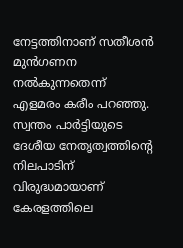നേട്ടത്തിനാണ് സതീശൻ മുൻഗണന നൽകുന്നതെന്ന് എളമരം കരീം പറഞ്ഞു. സ്വന്തം പാർട്ടിയുടെ ദേശീയ നേതൃത്വത്തിന്റെ നിലപാടിന് വിരുദ്ധമായാണ് കേരളത്തിലെ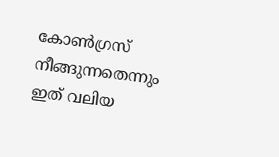കോൺഗ്രസ് നീങ്ങുന്നതെന്നും ഇത് വലിയ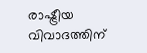രാഷ്ട്രീയ വിവാദത്തിന്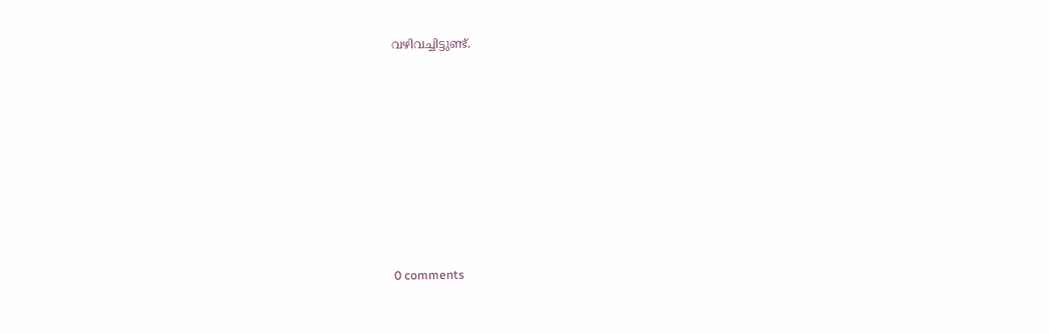വഴിവച്ചിട്ടുണ്ട്.










0 comments